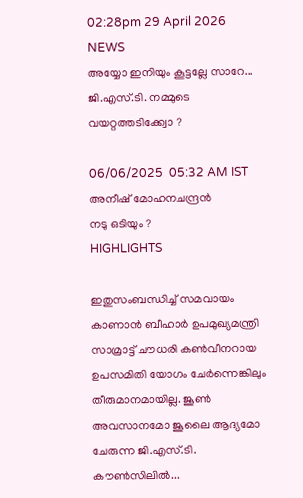02:28pm 29 April 2026
NEWS
അയ്യോ ഇനിയും കൂട്ടല്ലേ സാറേ...
ജി.എസ്.ടി. നമ്മുടെ വയറ്റത്തടിക്ക്വോ ?

06/06/2025  05:32 AM IST
അനീഷ് മോഹനചന്ദ്രന്‍
നടു ഒടിയും ?
HIGHLIGHTS

ഇതുസംബന്ധിച്ച് സമവായം കാണാൻ ബീഹാര്‍ ഉപമുഖ്യമന്ത്രി സാമ്രാട്ട് ചൗധരി കൺവീനറായ ഉപസമിതി യോഗം ചേര്‍ന്നെങ്കിലും തീരുമാനമായില്ല. ജൂൺ അവസാനമോ ജൂലൈ ആദ്യമോ ചേരുന്ന ജി.എസ്.ടി. കൗൺസിലിൽ...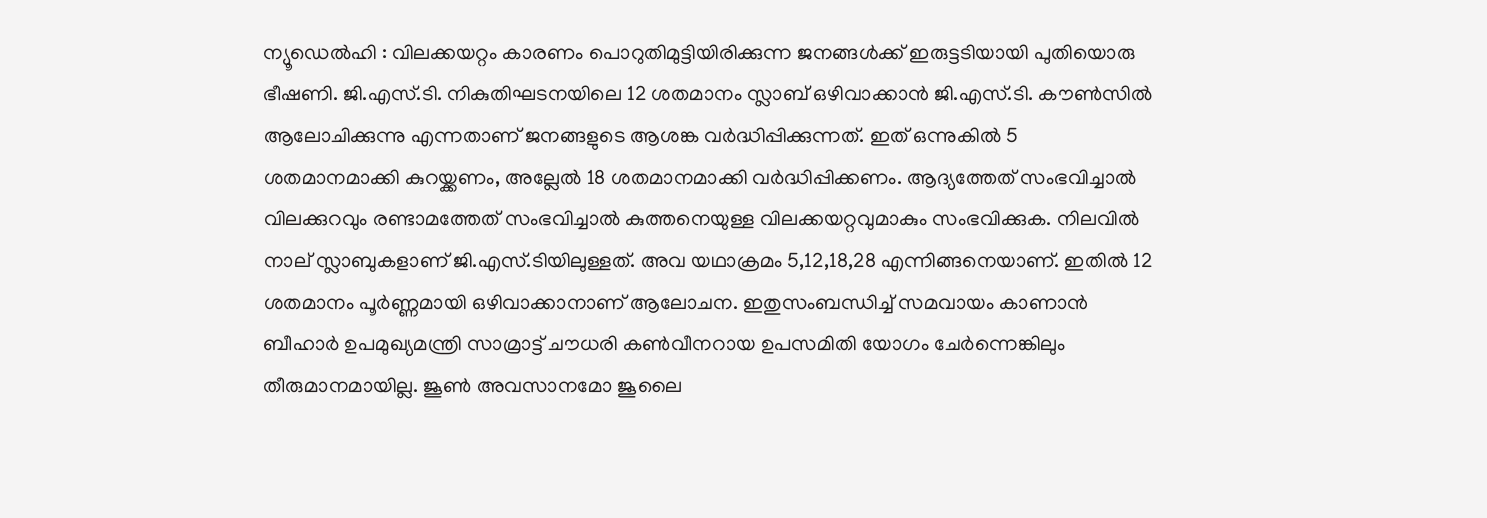ന്യൂഡെൽഹി : വിലക്കയറ്റം കാരണം പൊറുതിമുട്ടിയിരിക്കുന്ന ജനങ്ങൾക്ക് ഇരുട്ടടിയായി പുതിയൊരു ഭീഷണി. ജി.എസ്.ടി. നികുതിഘടനയിലെ 12 ശതമാനം സ്ലാബ് ഒഴിവാക്കാൻ ജി.എസ്.ടി. കൗൺസിൽ ആലോചിക്കുന്നു എന്നതാണ് ജനങ്ങളുടെ ആശങ്ക വര്‍ദ്ധിപ്പിക്കുന്നത്. ഇത് ഒന്നുകിൽ 5 ശതമാനമാക്കി കുറയ്ക്കണം, അല്ലേൽ 18 ശതമാനമാക്കി വര്‍ദ്ധിപ്പിക്കണം. ആദ്യത്തേത് സംഭവിച്ചാൽ വിലക്കുറവും രണ്ടാമത്തേത് സംഭവിച്ചാൽ കുത്തനെയുള്ള വിലക്കയറ്റവുമാകും സംഭവിക്കുക. നിലവിൽ നാല് സ്ലാബുകളാണ് ജി.എസ്.ടിയിലുള്ളത്. അവ യഥാക്രമം 5,12,18,28 എന്നിങ്ങനെയാണ്. ഇതിൽ 12 ശതമാനം പൂര്‍ണ്ണമായി ഒഴിവാക്കാനാണ് ആലോചന. ഇതുസംബന്ധിച്ച് സമവായം കാണാൻ ബീഹാര്‍ ഉപമുഖ്യമന്ത്രി സാമ്രാട്ട് ചൗധരി കൺവീനറായ ഉപസമിതി യോഗം ചേര്‍ന്നെങ്കിലും തീരുമാനമായില്ല. ജൂൺ അവസാനമോ ജൂലൈ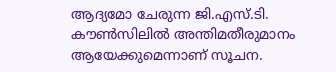ആദ്യമോ ചേരുന്ന ജി.എസ്.ടി. കൗൺസിലിൽ അന്തിമതീരുമാനം ആയേക്കുമെന്നാണ് സൂചന.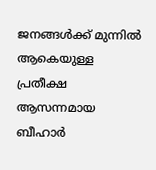ജനങ്ങൾക്ക് മുന്നിൽ ആകെയുള്ള പ്രതീക്ഷ ആസന്നമായ ബീഹാര്‍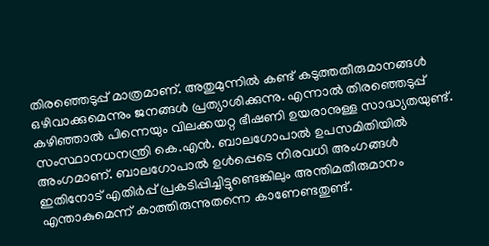തിരഞ്ഞെടുപ്പ് മാത്രമാണ്. അതുമുന്നിൽ കണ്ട് കടുത്തതീരുമാനങ്ങൾ ഒഴിവാക്കുമെന്നും ജനങ്ങൾ പ്രത്യാശിക്കുന്നു. എന്നാൽ തിരഞ്ഞെടുപ്പ് കഴിഞ്ഞാൽ പിന്നെയും വിലക്കയറ്റ ഭീഷണി ഉയരാനുള്ള സാദ്ധ്യതയുണ്ട്. സംസ്ഥാനധനന്ത്രി കെ.എൻ. ബാലഗോപാൽ ഉപസമിതിയിൽ അംഗമാണ്. ബാലഗോപാൽ ഉൾപ്പെടെ നിരവധി അംഗങ്ങൾ ഇതിനോട് എതിര്‍പ്പ് പ്രകടിപ്പിച്ചിട്ടുണ്ടെങ്കിലും അന്തിമതീരുമാനം എന്താകുമെന്ന് കാത്തിരുന്നുതന്നെ കാണേണ്ടതുണ്ട്.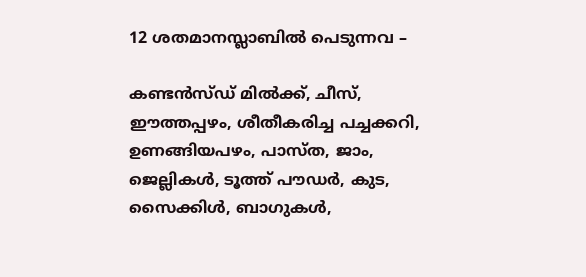12 ശതമാനസ്ലാബിൽ പെടുന്നവ –

കണ്ടൻസ്ഡ് മിൽക്ക്, ചീസ്, ഈത്തപ്പഴം, ശീതീകരിച്ച പച്ചക്കറി, ഉണങ്ങിയപഴം, പാസ്ത, ജാം, ജെല്ലികൾ, ടൂത്ത് പൗഡര്‍, കുട, സൈക്കിൾ, ബാഗുകൾ,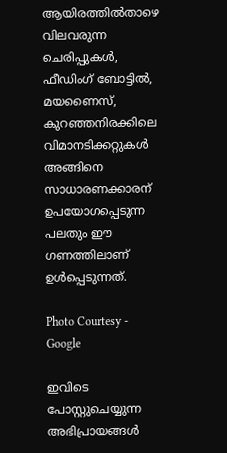ആയിരത്തിൽതാഴെ വിലവരുന്ന ചെരിപ്പുകൾ, ഫീഡിംഗ് ബോട്ടിൽ, മയണൈസ്, കുറഞ്ഞനിരക്കിലെ വിമാനടിക്കറ്റുകൾ അങ്ങിനെ സാധാരണക്കാരന് ഉപയോഗപ്പെടുന്ന പലതും ഈ ഗണത്തിലാണ് ഉൾപ്പെടുന്നത്.

Photo Courtesy - Google

ഇവിടെ പോസ്റ്റുചെയ്യുന്ന അഭിപ്രായങ്ങള്‍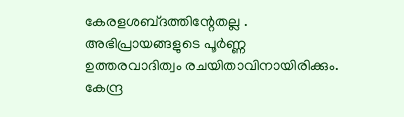കേരളശബ്‌ദത്തിന്റേതല്ല . അഭിപ്രായങ്ങളുടെ പൂര്‍ണ്ണ ഉത്തരവാദിത്വം രചയിതാവിനായിരിക്കും. കേന്ദ്ര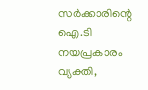സർക്കാരിന്റെ ഐ.ടി നയപ്രകാരം വ്യക്തി,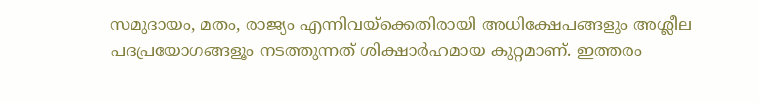സമുദായം, മതം, രാജ്യം എന്നിവയ്ക്കെതിരായി അധിക്ഷേപങ്ങളും അശ്ലീല പദപ്രയോഗങ്ങളൂം നടത്തുന്നത് ശിക്ഷാര്‍ഹമായ കുറ്റമാണ്. ഇത്തരം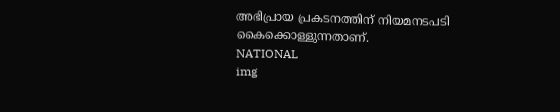അഭിപ്രായ പ്രകടനത്തിന് നിയമനടപടി കൈക്കൊള്ളുന്നതാണ്.
NATIONAL
img